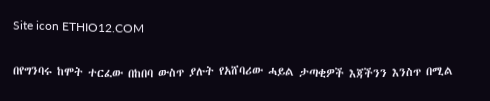Site icon ETHIO12.COM

በየግንባሩ ከሞት ተርፈው በከበባ ውስጥ ያሉት የአሸባሪው ሓይል ታጣቂዎች እጃችንን እንስጥ በሚል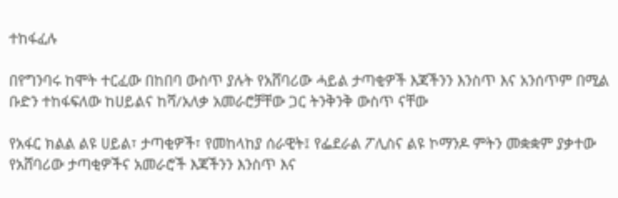ተከፋፈሉ

በየግንባሩ ከሞት ተርፈው በከበባ ውስጥ ያሉት የአሸባሪው ሓይል ታጣቂዎች እጃችንን እንስጥ እና አንሰጥም በሚል ቡድን ተከፋፍለው ከሀይልና ከሻ/አለቃ አመራሮቻቸው ጋር ትንቅንቅ ውስጥ ናቸው

የአፋር ክልል ልዩ ሀይል፣ ታጣቂዎች፣ የመከላከያ ሰራዊት፤ የፌደራል ፖሊስና ልዩ ኮማንዶ ምትን መቋቋም ያቃተው የአሸባሪው ታጣቂዎችና አመራሮች እጃችንን እንስጥ እና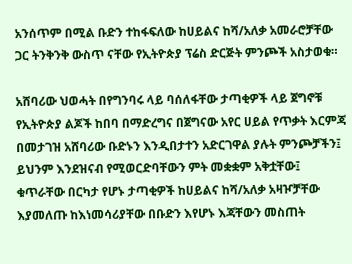አንሰጥም በሚል ቡድን ተከፋፍለው ከሀይልና ከሻ/አለቃ አመራሮቻቸው ጋር ትንቅንቅ ውስጥ ናቸው የኢትዮጵያ ፕሬስ ድርጅት ምንጮች አስታወቁ።

አሸባሪው ህወሓት በየግንባሩ ላይ ባሰለፋቸው ታጣቂዎች ላይ ጀግኖቹ የኢትዮጵያ ልጆች ከበባ በማድረግና በጀግናው አየር ሀይል የጥቃት እርምጃ በመታገዝ አሸባሪው ቡድኑን እንዲበታተን አድርገዋል ያሉት ምንጮቻችን፤ ይህንም እንደዝናብ የሚወርድባቸውን ምት መቋቋም አቅቷቸው፤ ቁጥራቸው በርካታ የሆኑ ታጣቂዎች ከሀይልና ከሻ/አለቃ አዛዦቻቸው እያመለጡ ከእነመሳሪያቸው በቡድን እየሆኑ እጃቸውን መስጠት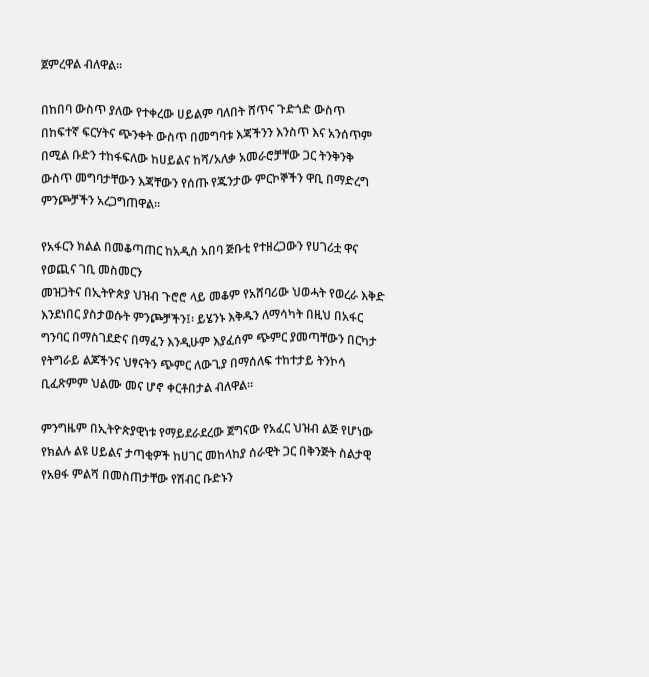ጀምረዋል ብለዋል።

በከበባ ውስጥ ያለው የተቀረው ሀይልም ባለበት ሸጥና ጉድጎድ ውስጥ በከፍተኛ ፍርሃትና ጭንቀት ውስጥ በመግባቱ እጃችንን እንስጥ እና አንሰጥም በሚል ቡድን ተከፋፍለው ከሀይልና ከሻ/አለቃ አመራሮቻቸው ጋር ትንቅንቅ ውስጥ መግባታቸውን እጃቸውን የሰጡ የጁንታው ምርኮኞችን ዋቢ በማድረግ ምንጮቻችን አረጋግጠዋል፡፡

የአፋርን ክልል በመቆጣጠር ከአዲስ አበባ ጅቡቲ የተዘረጋውን የሀገሪቷ ዋና የወጪና ገቢ መስመርን
መዝጋትና በኢትዮጵያ ህዝብ ጉሮሮ ላይ መቆም የአሸባሪው ህወሓት የወረራ እቅድ እንደነበር ያስታወሱት ምንጮቻችን፤፡ ይሄንኑ እቅዱን ለማሳካት በዚህ በአፋር ግንባር በማስገደድና በማፈን እንዲሁም እያፈሰም ጭምር ያመጣቸውን በርካታ የትግራይ ልጆችንና ህፃናትን ጭምር ለውጊያ በማሰለፍ ተከተታይ ትንኮሳ ቢፈጽምም ህልሙ መና ሆኖ ቀርቶበታል ብለዋል፡፡

ምንግዜም በኢትዮጵያዊነቱ የማይደራደረው ጀግናው የአፈር ህዝብ ልጅ የሆነው የክልሉ ልዩ ሀይልና ታጣቂዎች ከሀገር መከላከያ ሰራዊት ጋር በቅንጅት ስልታዊ የአፀፋ ምልሻ በመስጠታቸው የሽብር ቡድኑን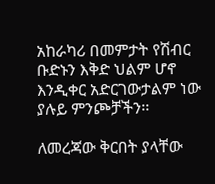አከራካሪ በመምታት የሽብር ቡድኑን እቅድ ህልም ሆኖ እንዲቀር አድርገውታልም ነው ያሉይ ምንጮቻችን፡፡

ለመረጃው ቅርበት ያላቸው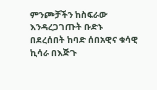ምንጮቻችን ከስፍራው እንዳረጋገጡት ቡድኑ በደረሰበት ከባድ ሰበአዊና ቁሳዊ ኪሳራ በእጅጉ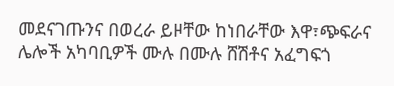መደናገጡንና በወረራ ይዞቸው ከነበራቸው እዋ፣ጭፍራና ሌሎች አካባቢዎች ሙሉ በሙሉ ሸሽቶና አፈግፍጎ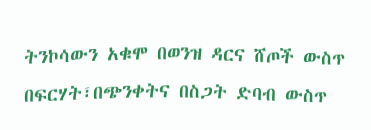ትንኮሳውን አቁሞ በወንዝ ዳርና ሸጦች ውስጥ በፍርሃት፣በጭንቀትና በስጋት ድባብ ውስጥ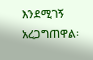እንደሚገኝ አረጋግጠዋል፡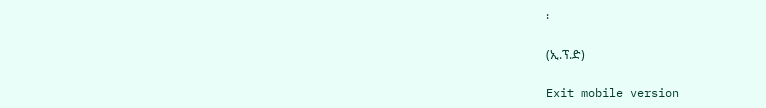፡

(ኢ.ፕ.ድ)

Exit mobile version